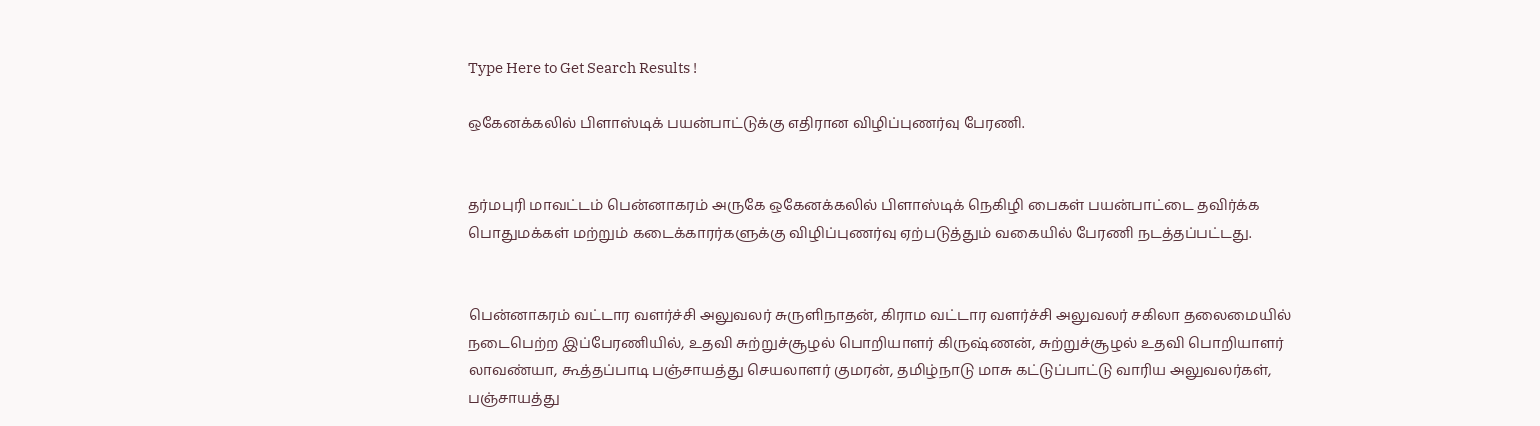Type Here to Get Search Results !

ஒகேனக்கலில் பிளாஸ்டிக் பயன்பாட்டுக்கு எதிரான விழிப்புணர்வு பேரணி.


தர்மபுரி மாவட்டம் பென்னாகரம் அருகே ஒகேனக்கலில் பிளாஸ்டிக் நெகிழி பைகள் பயன்பாட்டை தவிர்க்க பொதுமக்கள் மற்றும் கடைக்காரர்களுக்கு விழிப்புணர்வு ஏற்படுத்தும் வகையில் பேரணி நடத்தப்பட்டது.


பென்னாகரம் வட்டார வளர்ச்சி அலுவலர் சுருளிநாதன், கிராம வட்டார வளர்ச்சி அலுவலர் சகிலா தலைமையில் நடைபெற்ற இப்பேரணியில், உதவி சுற்றுச்சூழல் பொறியாளர் கிருஷ்ணன், சுற்றுச்சூழல் உதவி பொறியாளர் லாவண்யா, கூத்தப்பாடி பஞ்சாயத்து செயலாளர் குமரன், தமிழ்நாடு மாசு கட்டுப்பாட்டு வாரிய அலுவலர்கள், பஞ்சாயத்து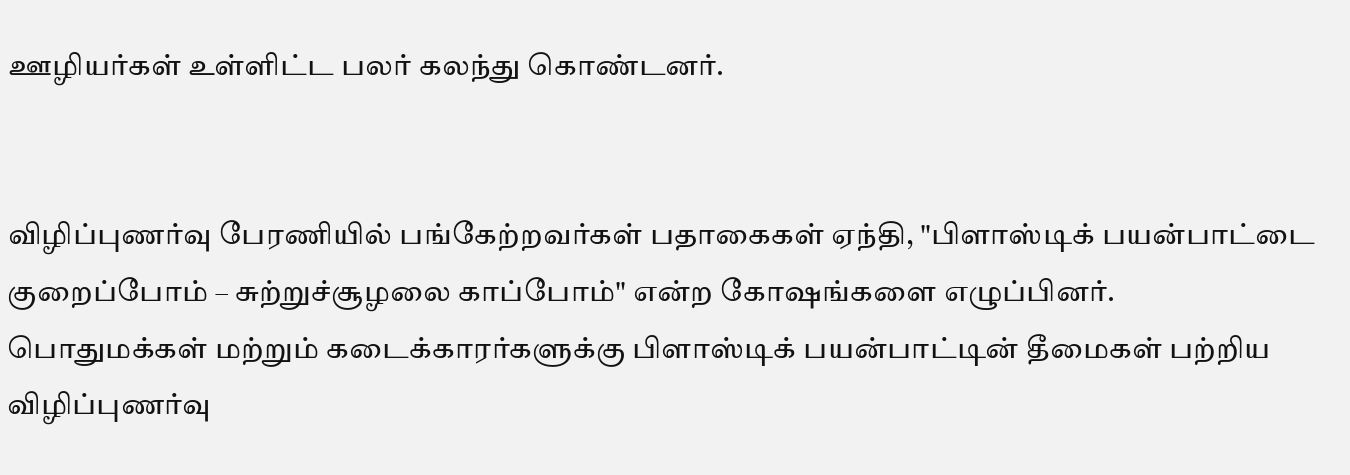ஊழியர்கள் உள்ளிட்ட பலர் கலந்து கொண்டனர்.


விழிப்புணர்வு பேரணியில் பங்கேற்றவர்கள் பதாகைகள் ஏந்தி, "பிளாஸ்டிக் பயன்பாட்டை குறைப்போம் – சுற்றுச்சூழலை காப்போம்" என்ற கோஷங்களை எழுப்பினர். பொதுமக்கள் மற்றும் கடைக்காரர்களுக்கு பிளாஸ்டிக் பயன்பாட்டின் தீமைகள் பற்றிய விழிப்புணர்வு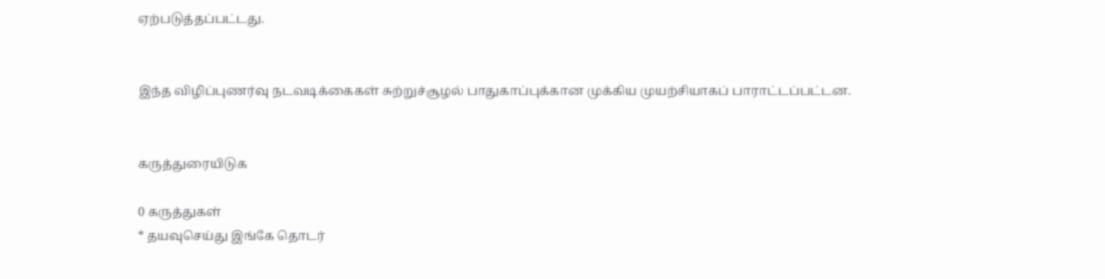ஏற்படுத்தப்பட்டது.


இந்த விழிப்புணர்வு நடவடிக்கைகள் சுற்றுச்சூழல் பாதுகாப்புக்கான முக்கிய முயற்சியாகப் பாராட்டப்பட்டன.


கருத்துரையிடுக

0 கருத்துகள்
* தயவுசெய்து இங்கே தொடர்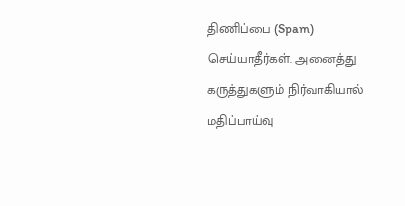திணிப்பை (Spam) செய்யாதீர்கள். அனைத்து கருத்துகளும் நிர்வாகியால் மதிப்பாய்வு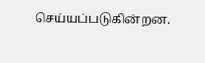செய்யப்படுகின்றன.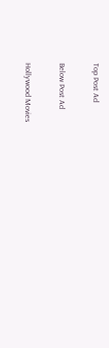Top Post Ad

Below Post Ad

Hollywood Movies